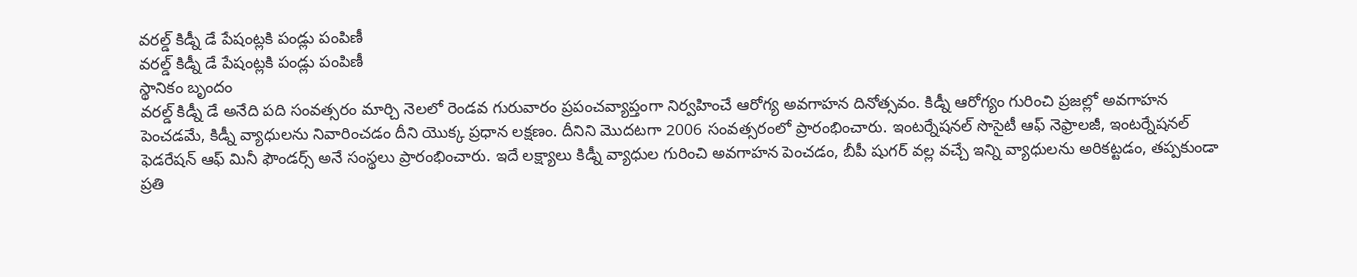వరల్డ్ కిడ్నీ డే పేషంట్లకి పండ్లు పంపిణీ
వరల్డ్ కిడ్నీ డే పేషంట్లకి పండ్లు పంపిణీ
స్థానికం బృందం
వరల్డ్ కిడ్నీ డే అనేది పది సంవత్సరం మార్చి నెలలో రెండవ గురువారం ప్రపంచవ్యాప్తంగా నిర్వహించే ఆరోగ్య అవగాహన దినోత్సవం. కిడ్నీ ఆరోగ్యం గురించి ప్రజల్లో అవగాహన పెంచడమే, కిడ్నీ వ్యాధులను నివారించడం దీని యొక్క ప్రధాన లక్షణం. దీనిని మొదటగా 2006 సంవత్సరంలో ప్రారంభించారు. ఇంటర్నేషనల్ సొసైటీ ఆఫ్ నెఫ్రాలజీ, ఇంటర్నేషనల్ ఫెడరేషన్ ఆఫ్ మినీ ఫౌండర్స్ అనే సంస్థలు ప్రారంభించారు. ఇదే లక్ష్యాలు కిడ్నీ వ్యాధుల గురించి అవగాహన పెంచడం, బీపీ షుగర్ వల్ల వచ్చే ఇన్ని వ్యాధులను అరికట్టడం, తప్పకుండా ప్రతి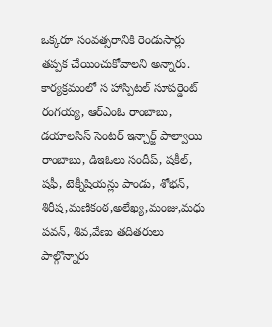ఒక్కరూ సంవత్సరానికి రెండుసార్లు తప్పక చేయించుకోవాలని అన్నారు. కార్యక్రమంలో స హాస్పిటల్ సూపర్డెంట్ రంగయ్య, ఆర్ఎంఓ రాంబాబు, డయాలసిస్ సెంటర్ ఇన్చార్జ్ పాల్వాయి రాంబాబు, డిఇఓలు సందీప్, షకీల్, షఫీ, టెక్నీషియన్లు పాండు, శోభన్, శిరీష,మణికంఠ,అలేఖ్య,మంజు,మధు పవన్, శివ,వేణు తదితరులు పాల్గొన్నారు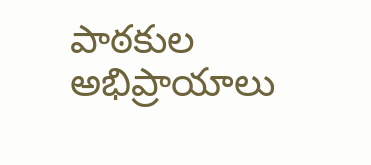పాఠకుల అభిప్రాయాలు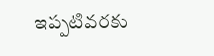ఇప్పటివరకు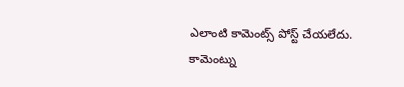ఎలాంటి కామెంట్స్ పోస్ట్ చేయలేదు.
కామెంట్ను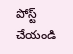పోస్ట్ చేయండి